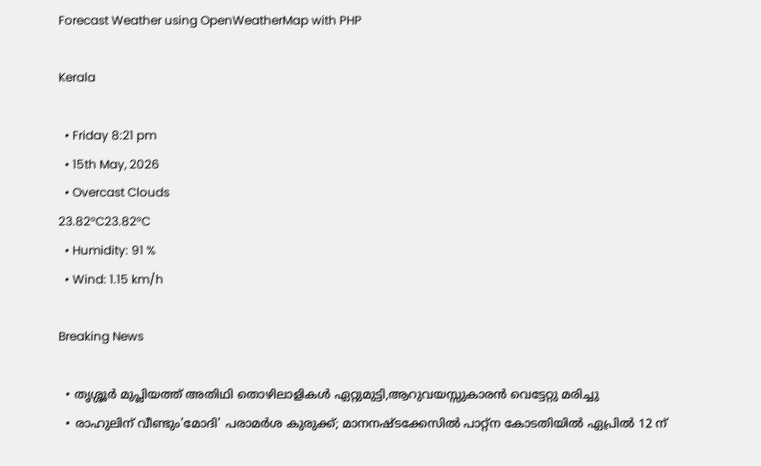Forecast Weather using OpenWeatherMap with PHP

Kerala

  • Friday 8:21 pm
  • 15th May, 2026
  • Overcast Clouds
23.82°C23.82°C
  • Humidity: 91 %
  • Wind: 1.15 km/h

Breaking News

  • തൃശ്ശൂർ മുപ്ലിയത്ത് അതിഥി തൊഴിലാളികൾ ഏറ്റുമുട്ടി,ആറുവയസ്സുകാരൻ വെട്ടേറ്റു മരിച്ചു
  • രാഹുലിന് വീണ്ടും'മോദി' പരാമര്‍ശ കുരുക്ക്; മാനനഷ്ടക്കേസിൽ പാറ്റ്ന കോടതിയിൽ ഏപ്രിൽ 12 ന്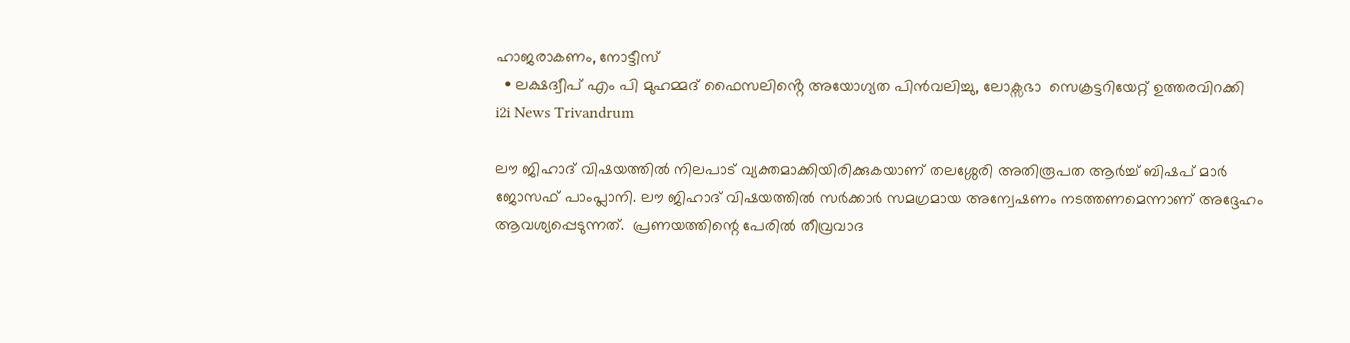ഹാജരാകണം, നോട്ടീസ്
  • ലക്ഷദ്വീപ് എം പി മുഹമ്മദ് ഫൈസലിൻ്റെ അയോഗ്യത പിൻവലിച്ചു, ലോക്സഭാ  സെക്രട്ടറിയേറ്റ് ഉത്തരവിറക്കി
i2i News Trivandrum

ലൗ ജിഹാദ് വിഷയത്തില്‍ നിലപാട് വ്യക്തമാക്കിയിരിക്കുകയാണ് തലശ്ശേരി അതിരൂപത ആര്‍ച്ച് ബിഷപ് മാര്‍ ജോസഫ് പാംപ്ലാനി. ലൗ ജിഹാദ് വിഷയത്തില്‍ സര്‍ക്കാര്‍ സമഗ്രമായ അന്വേഷണം നടത്തണമെന്നാണ് അദ്ദേഹം ആവശ്യപ്പെടുന്നത്.  പ്രണയത്തിന്റെ പേരില്‍ തീവ്രവാദ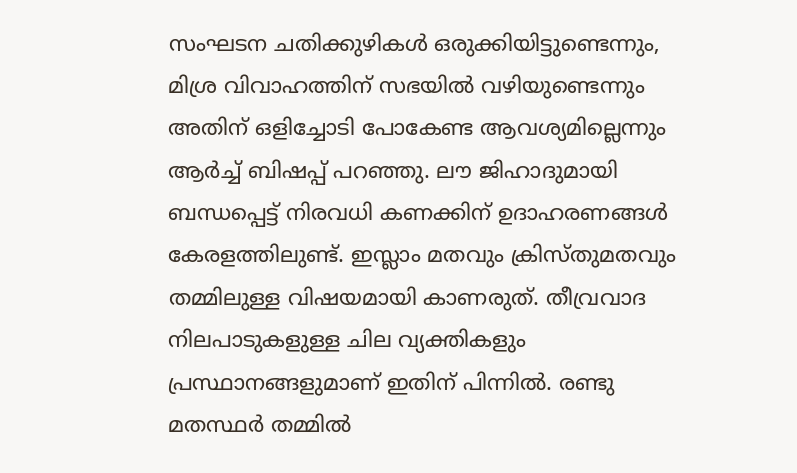സംഘടന ചതിക്കുഴികള്‍ ഒരുക്കിയിട്ടുണ്ടെന്നും, മിശ്ര വിവാഹത്തിന് സഭയിൽ വഴിയുണ്ടെന്നും അതിന് ഒളിച്ചോടി പോകേണ്ട ആവശ്യമില്ലെന്നും ആര്‍ച്ച് ബിഷപ്പ് പറഞ്ഞു. ലൗ ജിഹാദുമായി ബന്ധപ്പെട്ട് നിരവധി കണക്കിന് ഉദാഹരണങ്ങള്‍ കേരളത്തിലുണ്ട്. ഇസ്ലാം മതവും ക്രിസ്തുമതവും തമ്മിലുള്ള വിഷയമായി കാണരുത്. തീവ്രവാദ നിലപാടുകളുള്ള ചില വ്യക്തികളും പ്രസ്ഥാനങ്ങളുമാണ് ഇതിന് പിന്നില്‍. രണ്ടു മതസ്ഥര്‍ തമ്മില്‍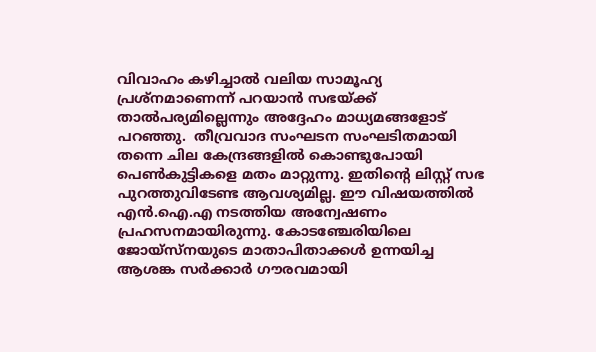വിവാഹം കഴിച്ചാല്‍ വലിയ സാമൂഹ്യ പ്രശ്‌നമാണെന്ന് പറയാന്‍ സഭയ്ക്ക് താല്‍പര്യമില്ലെന്നും അദ്ദേഹം മാധ്യമങ്ങളോട് പറഞ്ഞു.  തീവ്രവാദ സംഘടന സംഘടിതമായി തന്നെ ചില കേന്ദ്രങ്ങളില്‍ കൊണ്ടുപോയി പെണ്‍കുട്ടികളെ മതം മാറ്റുന്നു. ഇതിന്റെ ലിസ്റ്റ് സഭ പുറത്തുവിടേണ്ട ആവശ്യമില്ല. ഈ വിഷയത്തില്‍ എന്‍.ഐ.എ നടത്തിയ അന്വേഷണം പ്രഹസനമായിരുന്നു. കോടഞ്ചേരിയിലെ ജോയ്‌സ്‌നയുടെ മാതാപിതാക്കള്‍ ഉന്നയിച്ച ആശങ്ക സര്‍ക്കാര്‍ ഗൗരവമായി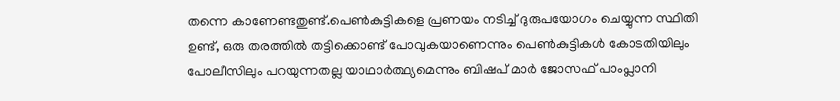തന്നെ കാണേണ്ടതുണ്ട്.പെൺകുട്ടികളെ പ്രണയം നടിച്ച് ദുരുപയോഗം ചെയ്യുന്ന സ്ഥിതി ഉണ്ട്, ഒരു തരത്തില്‍ തട്ടിക്കൊണ്ട് പോവുകയാണെന്നും പെൺകുട്ടികൾ കോടതിയിലും പോലീസിലും പറയുന്നതല്ല യാഥാർത്ഥ്യമെന്നും ബിഷപ് മാർ ജോസഫ് പാംപ്ലാനി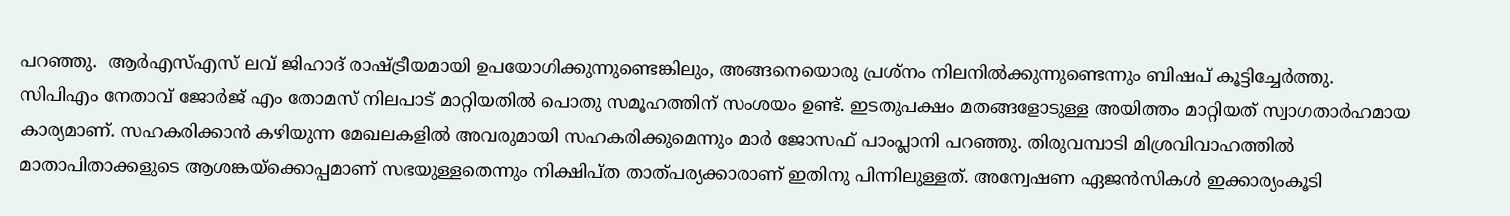പറഞ്ഞു.  ആർഎസ്എസ് ലവ് ജിഹാദ് രാഷ്ട്രീയമായി ഉപയോഗിക്കുന്നുണ്ടെങ്കിലും, അങ്ങനെയൊരു പ്രശ്നം നിലനില്‍ക്കുന്നുണ്ടെന്നും ബിഷപ് കൂട്ടിച്ചേര്‍ത്തു. സിപിഎം നേതാവ് ജോര്‍ജ് എം തോമസ് നിലപാട് മാറ്റിയതില്‍ പൊതു സമൂഹത്തിന് സംശയം ഉണ്ട്. ഇടതുപക്ഷം മതങ്ങളോടുള്ള അയിത്തം മാറ്റിയത് സ്വാഗതാര്‍ഹമായ കാര്യമാണ്. സഹകരിക്കാന്‍ കഴിയുന്ന മേഖലകളില്‍ അവരുമായി സഹകരിക്കുമെന്നും മാര്‍ ജോസഫ് പാംപ്ലാനി പറഞ്ഞു. തിരുവമ്പാടി മിശ്രവിവാഹത്തിൽ മാതാപിതാക്കളുടെ ആശങ്കയ്‌ക്കൊപ്പമാണ് സഭയുള്ളതെന്നും നിക്ഷിപ്ത താത്പര്യക്കാരാണ് ഇതിനു പിന്നിലുള്ളത്. അന്വേഷണ ഏജൻസികൾ ഇക്കാര്യംകൂടി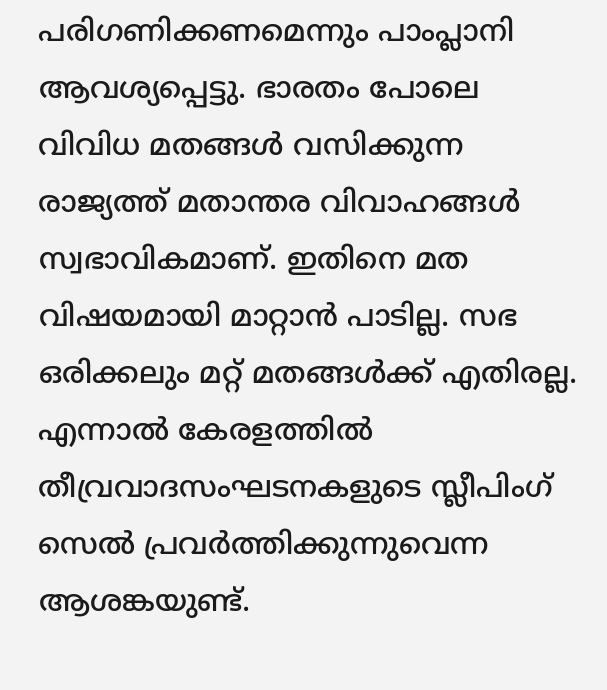പരിഗണിക്കണമെന്നും പാംപ്ലാനി ആവശ്യപ്പെട്ടു. ഭാരതം പോലെ വിവിധ മതങ്ങള്‍ വസിക്കുന്ന രാജ്യത്ത് മതാന്തര വിവാഹങ്ങള്‍ സ്വഭാവികമാണ്. ഇതിനെ മത വിഷയമായി മാറ്റാന്‍ പാടില്ല. സഭ ഒരിക്കലും മറ്റ് മതങ്ങൾക്ക് എതിരല്ല. എന്നാൽ കേരളത്തിൽ തീവ്രവാദസംഘടനകളുടെ സ്ലീപിംഗ് സെൽ പ്രവർത്തിക്കുന്നുവെന്ന ആശങ്കയുണ്ട്.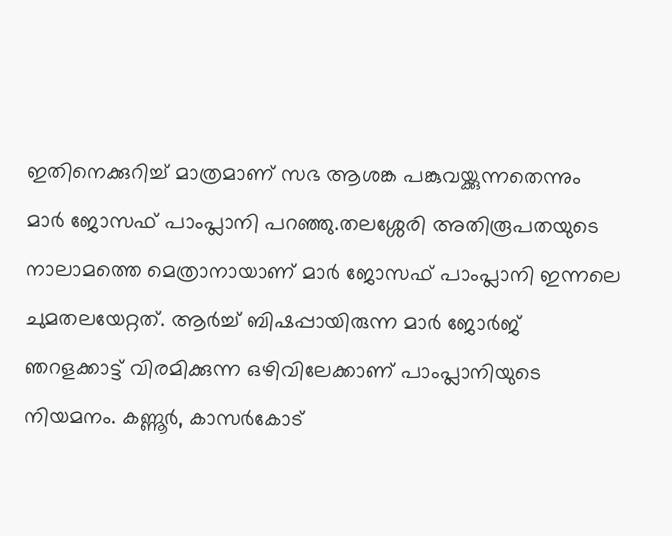ഇതിനെക്കുറിച്ച് മാത്രമാണ് സഭ ആശങ്ക പങ്കുവയ്ക്കുന്നതെന്നും മാർ ജോസഫ് പാംപ്ലാനി പറഞ്ഞു.തലശ്ശേരി അതിരൂപതയുടെ നാലാമത്തെ മെത്രാനായാണ് മാർ ജോസഫ് പാംപ്ലാനി ഇന്നലെ ചുമതലയേറ്റത്. ആർച്ച് ബിഷപ്പായിരുന്ന മാർ ജോർജ് ഞറളക്കാട്ട് വിരമിക്കുന്ന ഒഴിവിലേക്കാണ് പാംപ്ലാനിയുടെ നിയമനം. കണ്ണൂർ, കാസർകോട്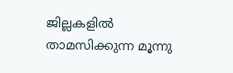ജില്ലകളിൽ താമസിക്കുന്ന മൂന്നു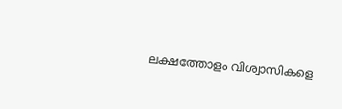ലക്ഷത്തോളം വിശ്വാസികളെ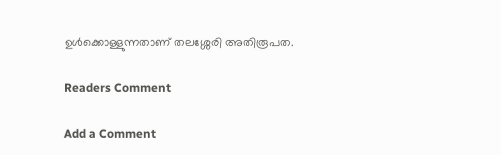ഉൾക്കൊള്ളുന്നതാണ് തലശ്ശേരി അതിരൂപത.

Readers Comment

Add a Comment